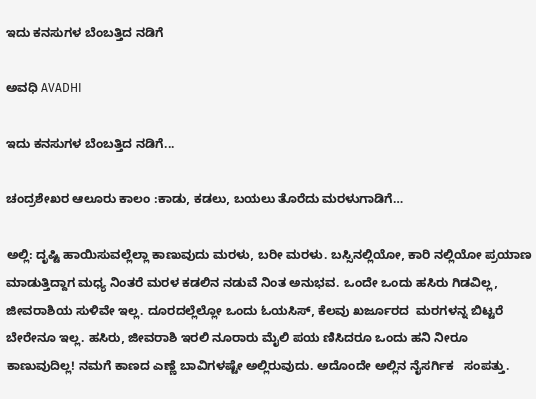ಇದು ಕನಸುಗಳ ಬೆಂಬತ್ತಿದ ನಡಿಗೆ‍

ಅವಧಿ AVADHI

ಇದು ಕನಸುಗಳ ಬೆಂಬತ್ತಿದ ನಡಿಗೆ...

ಚಂದ್ರಶೇಖರ ಆಲೂರು ಕಾಲಂ :ಕಾಡು, ಕಡಲು, ಬಯಲು ತೊರೆದು ಮರಳುಗಾಡಿಗೆ…

ಅಲ್ಲಿ: ದೃಷ್ಟಿ ಹಾಯಿಸುವಲ್ಲೆಲ್ಲಾ ಕಾಣುವುದು ಮರಳು, ಬರೀ ಮರಳು. ಬಸ್ಸಿನಲ್ಲಿಯೋ, ಕಾರಿ ನಲ್ಲಿಯೋ ಪ್ರಯಾಣ ಮಾಡುತ್ತಿದ್ದಾಗ ಮಧ್ಯ ನಿಂತರೆ ಮರಳ ಕಡಲಿನ ನಡುವೆ ನಿಂತ ಅನುಭವ. ಒಂದೇ ಒಂದು ಹಸಿರು ಗಿಡವಿಲ್ಲ, ಜೀವರಾಶಿಯ ಸುಳಿವೇ ಇಲ್ಲ. ದೂರದಲ್ಲೆಲ್ಲೋ ಒಂದು ಓಯಸಿಸ್, ಕೆಲವು ಖರ್ಜೂರದ  ಮರಗಳನ್ನ ಬಿಟ್ಟರೆ ಬೇರೇನೂ ಇಲ್ಲ. ಹಸಿರು, ಜೀವರಾಶಿ ಇರಲಿ ನೂರಾರು ಮೈಲಿ ಪಯ ಣಿಸಿದರೂ ಒಂದು ಹನಿ ನೀರೂ ಕಾಣುವುದಿಲ್ಲ! ನಮಗೆ ಕಾಣದ ಎಣ್ಣೆ ಬಾವಿಗಳಷ್ಟೇ ಅಲ್ಲಿರುವುದು. ಅದೊಂದೇ ಅಲ್ಲಿನ ನೈಸರ್ಗಿಕ   ಸಂಪತ್ತು.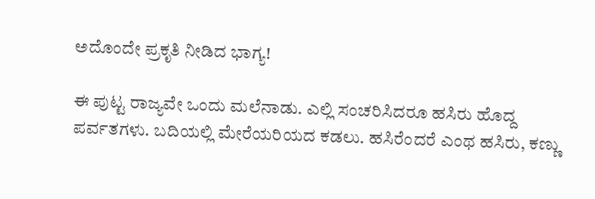ಅದೊಂದೇ ಪ್ರಕೃತಿ ನೀಡಿದ ಭಾಗ್ಯ!

ಈ ಪುಟ್ಟ ರಾಜ್ಯವೇ ಒಂದು ಮಲೆನಾಡು. ಎಲ್ಲಿ ಸಂಚರಿಸಿದರೂ ಹಸಿರು ಹೊದ್ದ ಪರ್ವತಗಳು. ಬದಿಯಲ್ಲಿ ಮೇರೆಯರಿಯದ ಕಡಲು. ಹಸಿರೆಂದರೆ ಎಂಥ ಹಸಿರು, ಕಣ್ಣು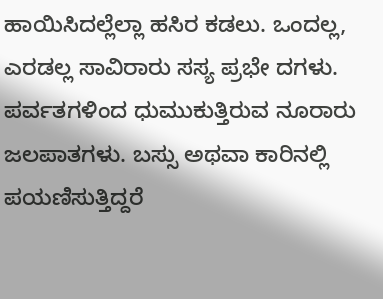ಹಾಯಿಸಿದಲ್ಲೆಲ್ಲಾ ಹಸಿರ ಕಡಲು. ಒಂದಲ್ಲ, ಎರಡಲ್ಲ ಸಾವಿರಾರು ಸಸ್ಯ ಪ್ರಭೇ ದಗಳು. ಪರ್ವತಗಳಿಂದ ಧುಮುಕುತ್ತಿರುವ ನೂರಾರು ಜಲಪಾತಗಳು. ಬಸ್ಸು ಅಥವಾ ಕಾರಿನಲ್ಲಿ ಪಯಣಿಸುತ್ತಿದ್ದರೆ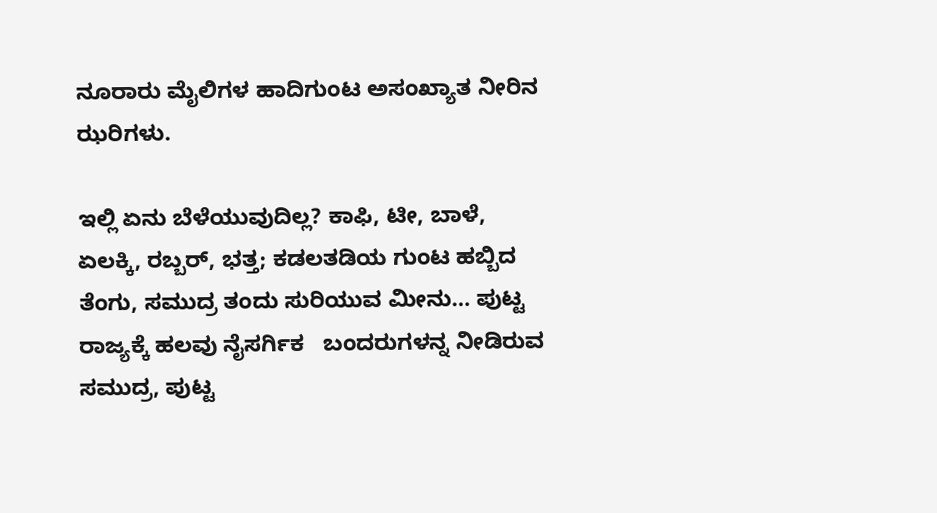ನೂರಾರು ಮೈಲಿಗಳ ಹಾದಿಗುಂಟ ಅಸಂಖ್ಯಾತ ನೀರಿನ ಝರಿಗಳು.

ಇಲ್ಲಿ ಏನು ಬೆಳೆಯುವುದಿಲ್ಲ? ಕಾಫಿ, ಟೀ, ಬಾಳೆ, ಏಲಕ್ಕಿ, ರಬ್ಬರ್, ಭತ್ತ; ಕಡಲತಡಿಯ ಗುಂಟ ಹಬ್ಬಿದ ತೆಂಗು, ಸಮುದ್ರ ತಂದು ಸುರಿಯುವ ಮೀನು… ಪುಟ್ಟ ರಾಜ್ಯಕ್ಕೆ ಹಲವು ನೈಸರ್ಗಿಕ   ಬಂದರುಗಳನ್ನ ನೀಡಿರುವ ಸಮುದ್ರ, ಪುಟ್ಟ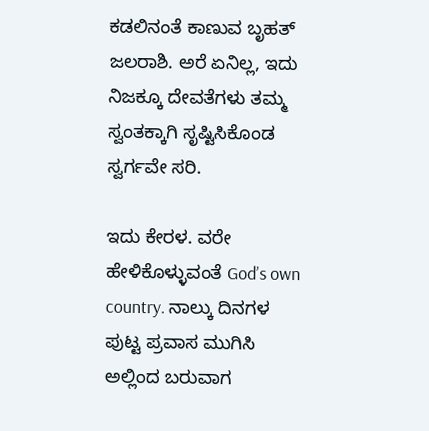ಕಡಲಿನಂತೆ ಕಾಣುವ ಬೃಹತ್ ಜಲರಾಶಿ. ಅರೆ ಏನಿಲ್ಲ, ಇದು ನಿಜಕ್ಕೂ ದೇವತೆಗಳು ತಮ್ಮ ಸ್ವಂತಕ್ಕಾಗಿ ಸೃಷ್ಟಿಸಿಕೊಂಡ ಸ್ವರ್ಗವೇ ಸರಿ.

ಇದು ಕೇರಳ. ವರೇ ಹೇಳಿಕೊಳ್ಳುವಂತೆ God’s own country. ನಾಲ್ಕು ದಿನಗಳ ಪುಟ್ಟ ಪ್ರವಾಸ ಮುಗಿಸಿ ಅಲ್ಲಿಂದ ಬರುವಾಗ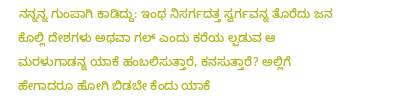ನನ್ನನ್ನ ಗುಂಪಾಗಿ ಕಾಡಿದ್ದು: ಇಂಥ ನಿಸರ್ಗದತ್ತ ಸ್ವರ್ಗವನ್ನ ತೊರೆದು ಜನ ಕೊಲ್ಲಿ ದೇಶಗಳು ಅಥವಾ ಗಲ್ ಎಂದು ಕರೆಯ ಲ್ಪಡುವ ಆ ಮರಳುಗಾಡನ್ನ ಯಾಕೆ ಹಂಬಲಿಸುತ್ತಾರೆ, ಕನಸುತ್ತಾರೆ? ಅಲ್ಲಿಗೆ ಹೇಗಾದರೂ ಹೋಗಿ ಬಿಡಬೇ ಕೆಂದು ಯಾಕೆ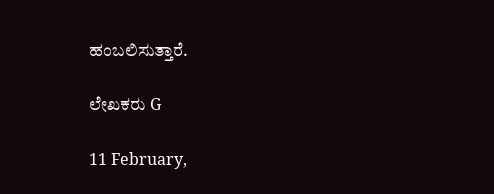ಹಂಬಲಿಸುತ್ತಾರೆ.

ಲೇಖಕರು G

11 February,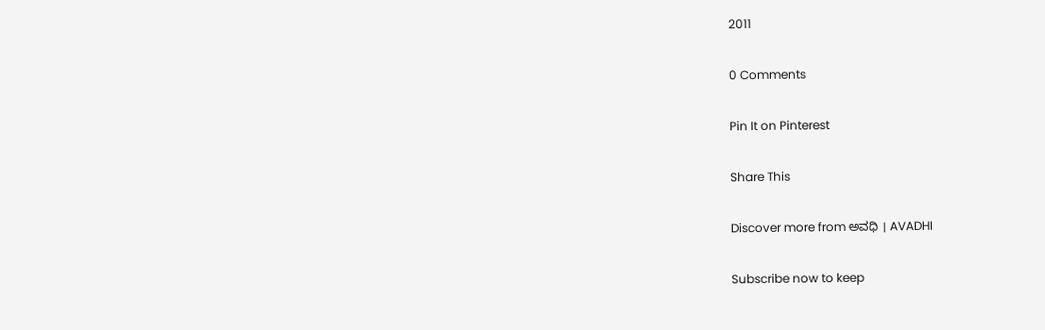2011

0 Comments

Pin It on Pinterest

Share This

Discover more from ಅವಧಿ । AVADHI

Subscribe now to keep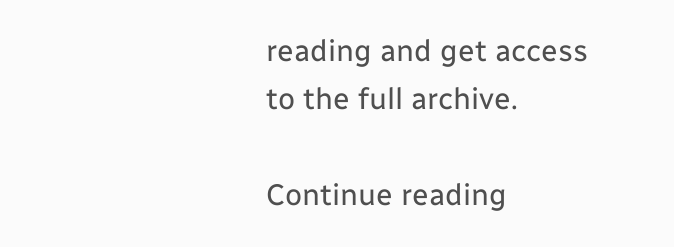reading and get access to the full archive.

Continue reading